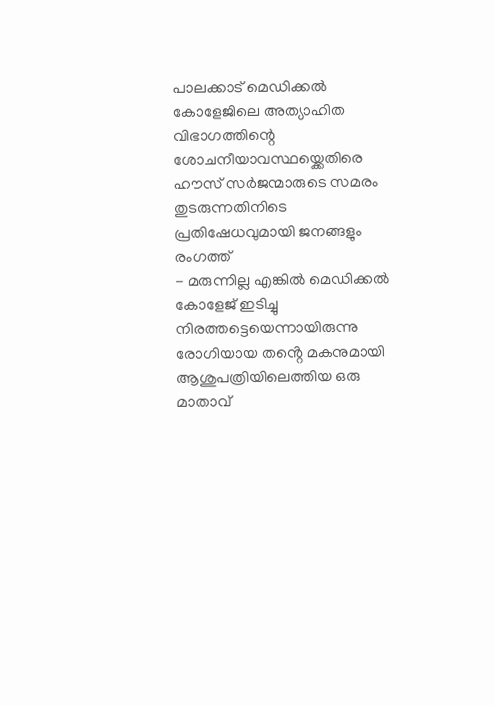പാലക്കാട് മെഡിക്കൽ കോളേജിലെ അത്യാഹിത വിഭാഗത്തിന്റെ ശോചനീയാവസ്ഥയ്ക്കെതിരെ ഹൗസ് സർജന്മാരുടെ സമരം തുടരുന്നതിനിടെ പ്രതിഷേധവുമായി ജനങ്ങളും രംഗത്ത്
- മരുന്നില്ല എങ്കിൽ മെഡിക്കൽ കോളേജ് ഇടിച്ചു നിരത്തട്ടെയെന്നായിരുന്നു രോഗിയായ തൻ്റെ മകനുമായി ആശുപത്രിയിലെത്തിയ ഒരു മാതാവ്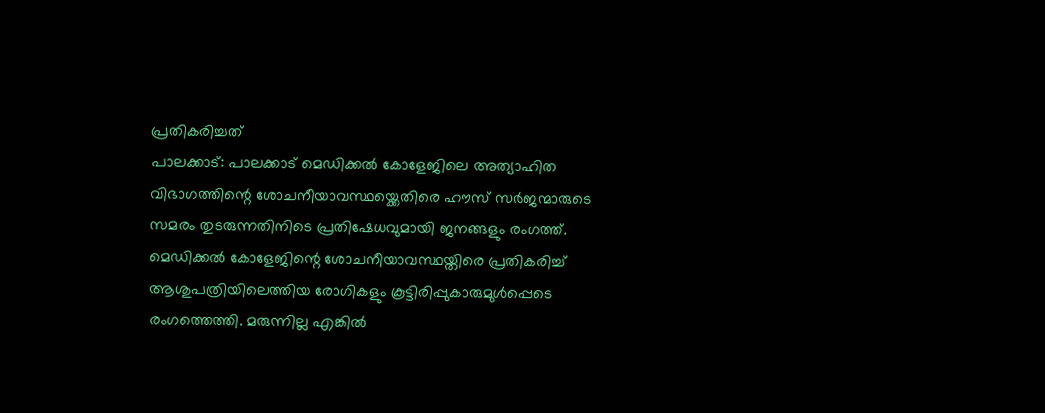പ്രതികരിച്ചത്
പാലക്കാട്: പാലക്കാട് മെഡിക്കൽ കോളേജിലെ അത്യാഹിത വിഭാഗത്തിന്റെ ശോചനീയാവസ്ഥയ്ക്കെതിരെ ഹൗസ് സർജന്മാരുടെ സമരം തുടരുന്നതിനിടെ പ്രതിഷേധവുമായി ജനങ്ങളും രംഗത്ത്. മെഡിക്കൽ കോളേജിന്റെ ശോചനീയാവസ്ഥയ്തിരെ പ്രതികരിച്ച് ആശുപത്രിയിലെത്തിയ രോഗികളും കൂട്ടിരിപ്പുകാരുമുൾപ്പെടെ രംഗത്തെത്തി. മരുന്നില്ല എങ്കിൽ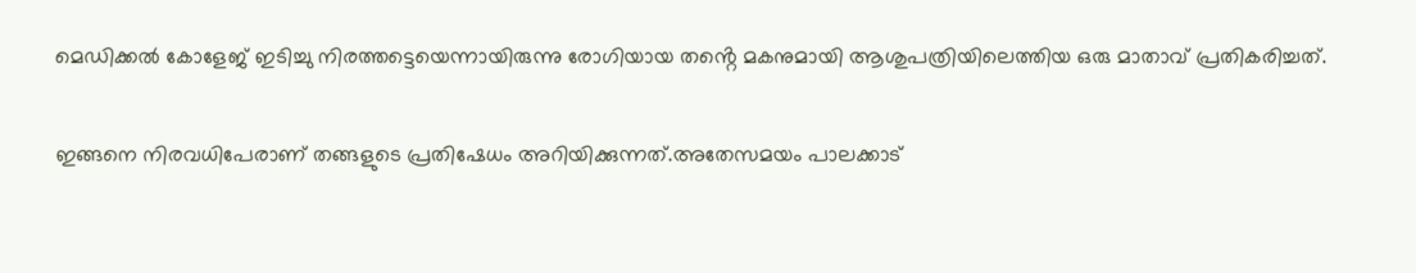മെഡിക്കൽ കോളേജ് ഇടിച്ചു നിരത്തട്ടെയെന്നായിരുന്നു രോഗിയായ തൻ്റെ മകനുമായി ആശുപത്രിയിലെത്തിയ ഒരു മാതാവ് പ്രതികരിച്ചത്.

ഇങ്ങനെ നിരവധിപേരാണ് തങ്ങളുടെ പ്രതിഷേധം അറിയിക്കുന്നത്.അതേസമയം പാലക്കാട്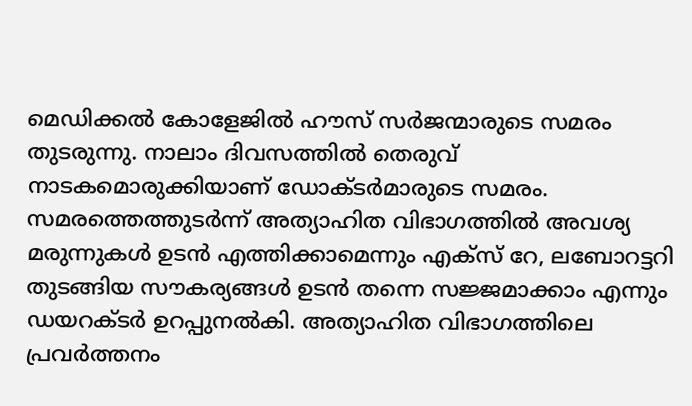മെഡിക്കൽ കോളേജിൽ ഹൗസ് സർജന്മാരുടെ സമരം തുടരുന്നു. നാലാം ദിവസത്തിൽ തെരുവ് നാടകമൊരുക്കിയാണ് ഡോക്ടർമാരുടെ സമരം. സമരത്തെത്തുടർന്ന് അത്യാഹിത വിഭാഗത്തിൽ അവശ്യ മരുന്നുകൾ ഉടൻ എത്തിക്കാമെന്നും എക്സ് റേ, ലബോറട്ടറി തുടങ്ങിയ സൗകര്യങ്ങൾ ഉടൻ തന്നെ സജ്ജമാക്കാം എന്നും ഡയറക്ടർ ഉറപ്പുനൽകി. അത്യാഹിത വിഭാഗത്തിലെ പ്രവർത്തനം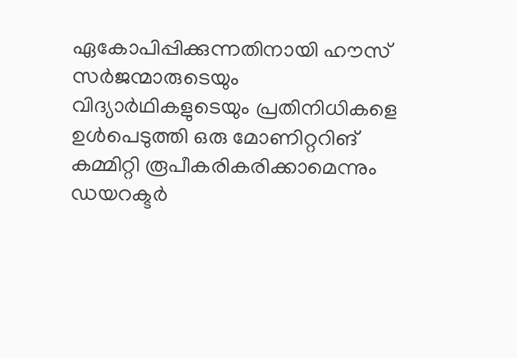ഏകോപിപ്പിക്കുന്നതിനായി ഹൗസ് സർജന്മാരുടെയും വിദ്യാർഥികളുടെയും പ്രതിനിധികളെ ഉൾപെടുത്തി ഒരു മോണിറ്ററിങ് കമ്മിറ്റി രൂപീകരികരിക്കാമെന്നും ഡയറക്ടർ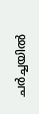ചർച്ചയിൽ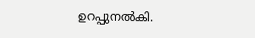ഉറപ്പുനൽകി.